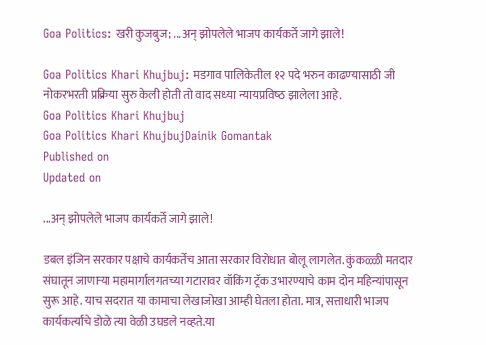Goa Politics: खरी कुजबुज; ...अन् झोपलेले भाजप कार्यकर्ते जागे झाले!

Goa Politics Khari Khujbuj: मडगाव पालिकेतील १२ पदे भरुन काढण्‍यासाठी जी नोकरभरती प्रक्रिया सुरु केली होती तो वाद सध्‍या न्‍यायप्रविष्‍ठ झालेला आहे.
Goa Politics Khari Khujbuj
Goa Politics Khari KhujbujDainik Gomantak
Published on
Updated on

...अन् झोपलेले भाजप कार्यकर्ते जागे झाले!

डबल इंजिन सरकार पक्षाचे कार्यकर्तेच आता सरकार विरोधात बोलू लागलेत. कुंकळ्ळी मतदार संघातून जाणाऱ्या महामार्गालगतच्या गटारावर वॉकिंग ट्रॅक उभारण्याचे काम दोन महिन्यांपासून सुरू आहे. याच सदरात या कामाचा लेखाजोखा आम्ही घेतला होता. मात्र, सत्ताधारी भाजप कार्यकर्त्यांचे डोळे त्या वेळी उघडले नव्हते.या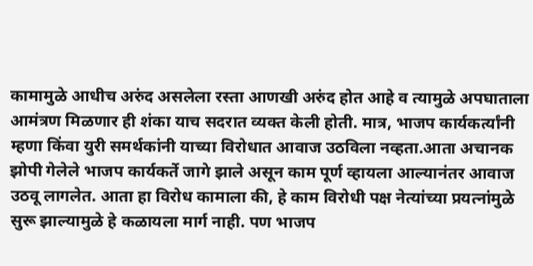कामामुळे आधीच अरुंद असलेला रस्ता आणखी अरुंद होत आहे व त्यामुळे अपघाताला आमंत्रण मिळणार ही शंका याच सदरात व्यक्त केली होती. मात्र, भाजप कार्यकर्त्यांनी म्हणा किंवा युरी समर्थकांनी याच्या विरोधात आवाज उठविला नव्हता.आता अचानक झोपी गेलेले भाजप कार्यकर्ते जागे झाले असून काम पूर्ण व्हायला आल्यानंतर आवाज उठवू लागलेत. आता हा विरोध कामाला की, हे काम विरोधी पक्ष नेत्यांच्या प्रयत्नांमुळे सुरू झाल्यामुळे हे कळायला मार्ग नाही. पण भाजप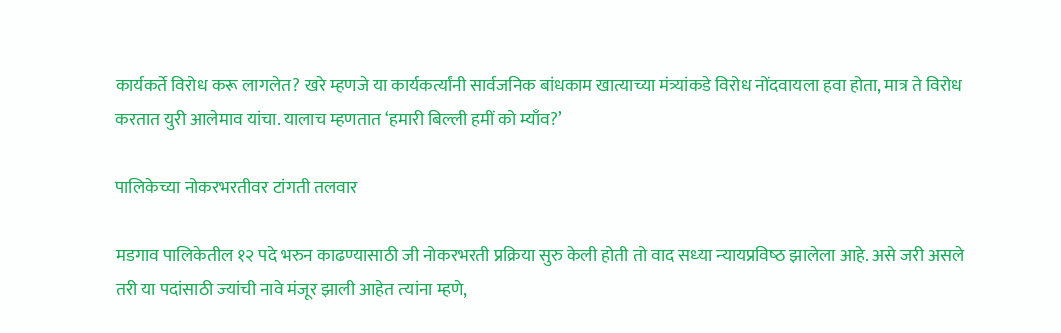कार्यकर्ते विरोध करू लागलेत? खरे म्हणजे या कार्यकर्त्यांनी सार्वजनिक बांधकाम खात्याच्या मंत्र्यांकडे विरोध नोंदवायला हवा होता, मात्र ते विरोध करतात युरी आलेमाव यांचा. यालाच म्हणतात ‘हमारी बिल्ली हमीं को म्याँव?’

पालिकेच्‍या नोकरभरतीवर टांगती तलवार

मडगाव पालिकेतील १२ पदे भरुन काढण्‍यासाठी जी नोकरभरती प्रक्रिया सुरु केली होती तो वाद सध्‍या न्‍यायप्रविष्‍ठ झालेला आहे. असे जरी असले तरी या पदांसाठी ज्‍यांची नावे मंजूर झाली आहेत त्‍यांना म्‍हणे,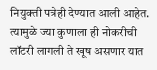नियुक्‍ती पत्रेही देण्‍यात आली आहेत. त्‍यामुळे ज्‍या कुणाला ही नोकरीची लॉटरी लागली ते खूष असणार यात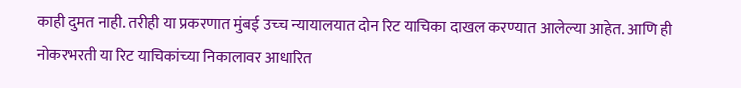काही दुमत नाही. तरीही या प्रकरणात मुंबई उच्‍च न्‍यायालयात दोन रिट याचिका दाखल करण्‍यात आलेल्‍या आहेत. आणि ही नोकरभरती या रिट याचिकांच्‍या निकालावर आधारित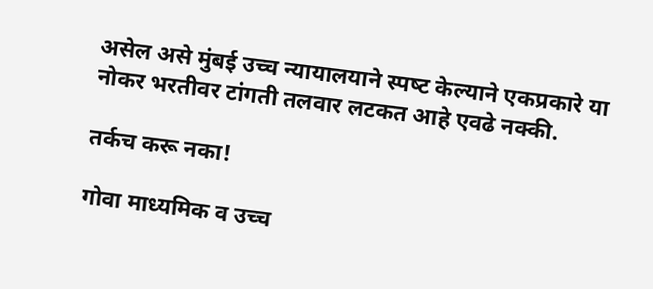असेल असे मुंबई उच्‍च न्‍यायालयाने स्‍पष्‍ट केल्‍याने एकप्रकारे या नोकर भरतीवर टांगती तलवार लटकत आहे एवढे नक्‍की.

तर्कच करू नका!

गोवा माध्यमिक व उच्च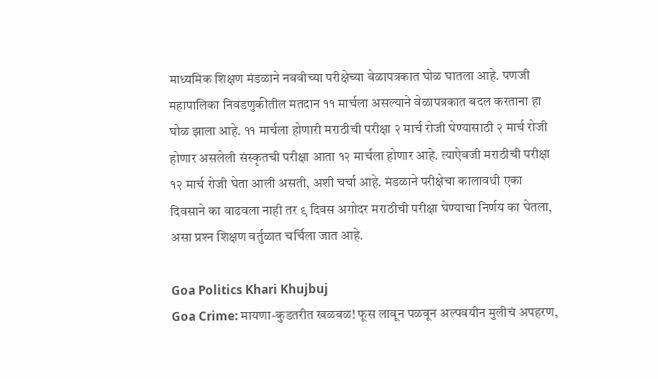माध्यमिक शिक्षण मंडळाने नववीच्या परीक्षेच्या वेळापत्रकात घोळ घातला आहे. पणजी महापालिका निवडणुकीतील मतदान ११ मार्चला असल्याने वेळापत्रकात बदल करताना हा घोळ झाला आहे. ११ मार्चला होणारी मराठीची परीक्षा २ मार्च रोजी घेण्यासाठी २ मार्च रोजी होणार असलेली संस्कृतची परीक्षा आता १२ मार्चला होणार आहे. त्याऐवजी मराठीची परीक्षा १२ मार्च रोजी घेता आली असती, अशी चर्चा आहे. मंडळाने परीक्षेचा कालावधी एका दिवसाने का वाढवला नाही तर ९ दिवस अगोदर मराठीची परीक्षा घेण्याचा निर्णय का घेतला, असा प्रश्‍न शिक्षण वर्तुळात चर्चिला जात आहे.

Goa Politics Khari Khujbuj
Goa Crime: मायणा-कुडतरीत खळबळ! फूस लावून पळवून अल्पवयीन मुलीचं अपहरण,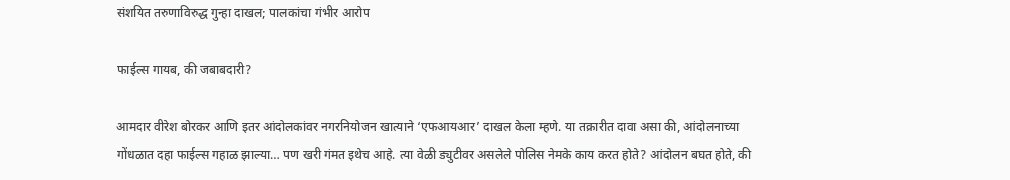संशयित तरुणाविरुद्ध गुन्हा दाखल; पालकांचा गंभीर आरोप

फाईल्स गायब, की जबाबदारी?

आमदार वीरेश बोरकर आणि इतर आंदोलकांवर नगरनियोजन खात्याने ‘एफआयआर’ दाखल केला म्हणे. या तक्रारीत दावा असा की, आंदोलनाच्या गोंधळात दहा फाईल्स गहाळ झाल्या… पण खरी गंमत इथेच आहे. त्या वेळी ड्युटीवर असलेले पोलिस नेमके काय करत होते? आंदोलन बघत होते, की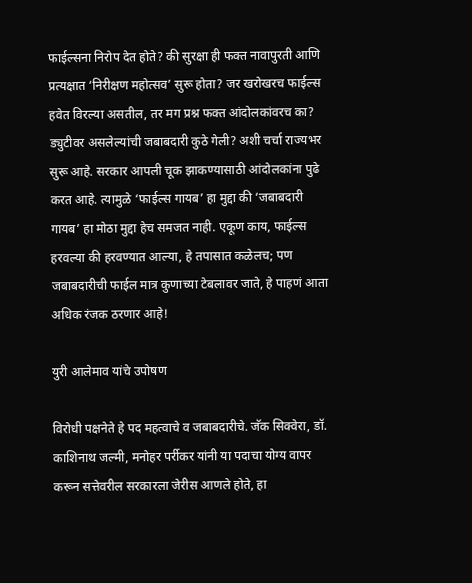फाईल्सना निरोप देत होते? की सुरक्षा ही फक्त नावापुरती आणि प्रत्यक्षात ‘निरीक्षण महोत्सव’ सुरू होता? जर खरोखरच फाईल्स हवेत विरल्या असतील, तर मग प्रश्न फक्त आंदोलकांवरच का? ड्युटीवर असलेल्यांची जबाबदारी कुठे गेली? अशी चर्चा राज्यभर सुरू आहे. सरकार आपली चूक झाकण्यासाठी आंदोलकांना पुढे करत आहे. त्यामुळे ‘फाईल्स गायब’ हा मुद्दा की ‘जबाबदारी गायब’ हा मोठा मुद्दा हेच समजत नाही. एकूण काय, फाईल्स हरवल्या की हरवण्यात आल्या, हे तपासात कळेलच; पण जबाबदारीची फाईल मात्र कुणाच्या टेबलावर जाते, हे पाहणं आता अधिक रंजक ठरणार आहे!

युरी आलेमाव यांचे उपोषण

विरोधी पक्षनेते हे पद महत्वाचे व जबाबदारीचे. जॅक सिक्वेरा, डॉ. काशिनाथ जल्मी, मनोहर पर्रीकर यांनी या पदाचा योग्य वापर करून सत्तेवरील सरकारला जेरीस आणले होते, हा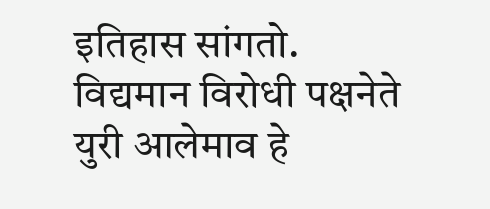इतिहास सांगतो. विद्यमान विरोधी पक्षनेते युरी आलेमाव हे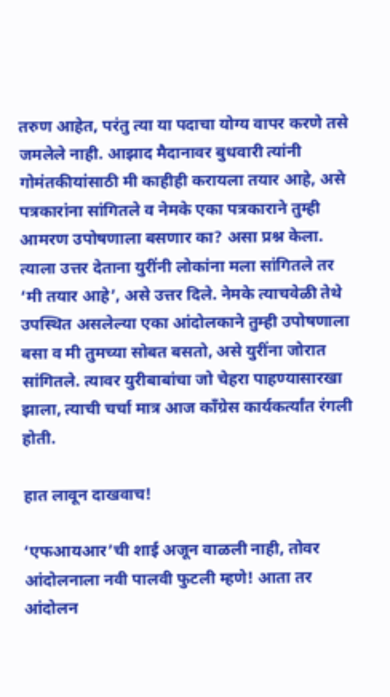तरुण आहेत, परंतु त्या या पदाचा योग्य वापर करणे तसे जमलेले नाही. आझाद मैदानावर बुधवारी त्यांनी गोमंतकीयांसाठी मी काहीही करायला तयार आहे, असे पत्रकारांना सांगितले व नेमके एका पत्रकाराने तुम्ही आमरण उपोषणाला बसणार का? असा प्रश्न केला. त्याला उत्तर देताना युरींनी लोकांना मला सांगितले तर ‘मी तयार आहे’, असे उत्तर दिले. नेमके त्याचवेळी तेथे उपस्थित असलेल्या एका आंदोलकाने तुम्ही उपोषणाला बसा व मी तुमच्या सोबत बसतो, असे युरींना जोरात सांगितले. त्यावर युरीबाबांचा जो चेहरा पाहण्यासारखा झाला, त्याची चर्चा मात्र आज काँग्रेस कार्यकर्त्यांत रंगली होती.

हात लावून दाखवाच!

‘एफआयआर’ची शाई अजून वाळली नाही, तोवर आंदोलनाला नवी पालवी फुटली म्हणे! आता तर आंदोलन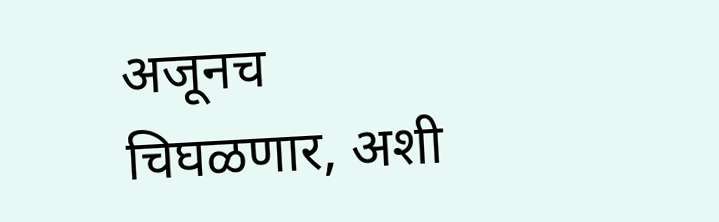अजूनच चिघळणार, अशी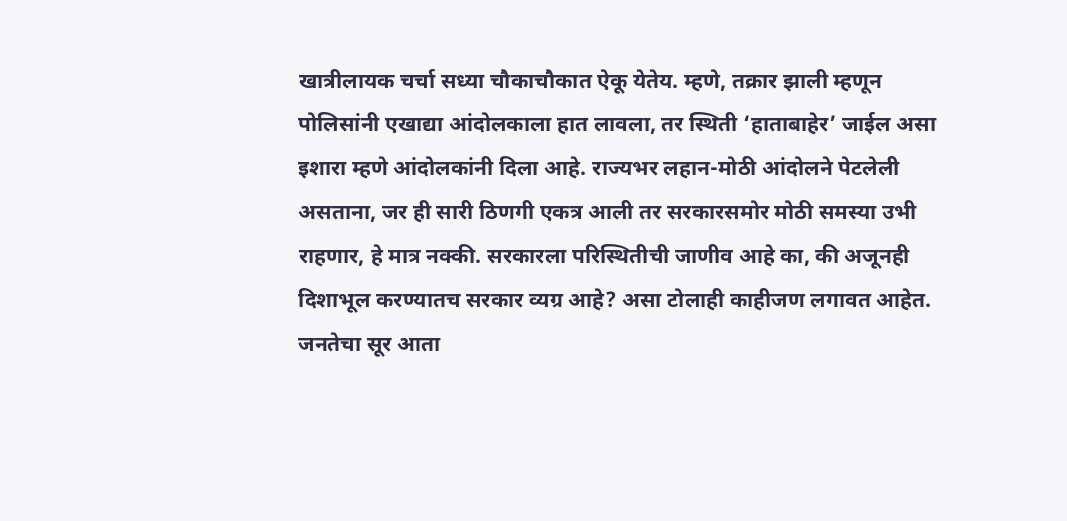खात्रीलायक चर्चा सध्या चौकाचौकात ऐकू येतेय. म्हणे, तक्रार झाली म्हणून पोलिसांनी एखाद्या आंदोलकाला हात लावला, तर स्थिती ‘हाताबाहेर’ जाईल असा इशारा म्हणे आंदोलकांनी दिला आहे. राज्यभर लहान-मोठी आंदोलने पेटलेली असताना, जर ही सारी ठिणगी एकत्र आली तर सरकारसमोर मोठी समस्या उभी राहणार, हे मात्र नक्की. सरकारला परिस्थितीची जाणीव आहे का, की अजूनही दिशाभूल करण्यातच सरकार व्यग्र आहे? असा टोलाही काहीजण लगावत आहेत. जनतेचा सूर आता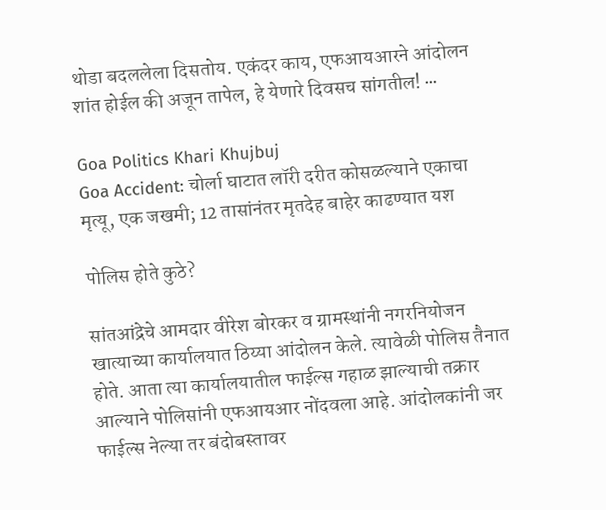थोडा बदललेला दिसतोय. एकंदर काय, एफआयआरने आंदोलन शांत होईल की अजून तापेल, हे येणारे दिवसच सांगतील! ∙∙∙

Goa Politics Khari Khujbuj
Goa Accident: चोर्ला घाटात लॉरी दरीत कोसळल्याने एकाचा मृत्यू, एक जखमी; 12 तासांनंतर मृतदेह बाहेर काढण्यात यश

पोलिस होते कुठे?

सांतआंद्रेचे आमदार वीरेश बोरकर व ग्रामस्थांनी नगरनियोजन खात्याच्या कार्यालयात ठिय्या आंदोलन केले. त्यावेळी पोलिस तैनात होते. आता त्या कार्यालयातील फाईल्स गहाळ झाल्याची तक्रार आल्याने पोलिसांनी एफआयआर नोंदवला आहे. आंदोलकांनी जर फाईल्स नेल्या तर बंदोबस्तावर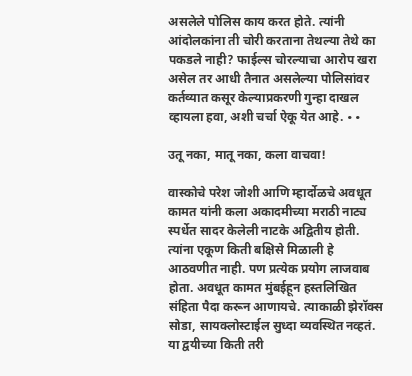असलेले पोलिस काय करत होते. त्यांनी आंदोलकांना ती चोरी करताना तेथल्या तेथे का पकडले नाही? फाईल्स चोरल्याचा आरोप खरा असेल तर आधी तैनात असलेल्या पोलिसांवर कर्तव्यात कसूर केल्याप्रकरणी गुन्हा दाखल व्हायला हवा, अशी चर्चा ऐकू येत आहे. ∙∙

उतू नका, मातू नका, कला वाचवा!

वास्कोचे परेश जोशी आणि म्हार्दोळचे अवधूत कामत यांनी कला अकादमीच्या मराठी नाट्य स्पर्धेत सादर केलेली नाटके अद्वितीय होती. त्यांना एकूण किती बक्षिसे मिळाली हे आठवणीत नाही. पण प्रत्येक प्रयोग लाजवाब होता. अवधूत कामत मुंबईहून हस्तलिखित संहिता पैदा करून आणायचे. त्याकाळी झेरॉक्स सोडा, सायक्लोस्टाईल सुध्दा व्यवस्थित नव्हतं. या द्वयीच्या किती तरी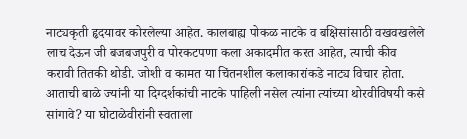नाट्यकृती हृदयावर कोरलेल्या आहेत. कालबाह्य पोकळ नाटके व बक्षिसांसाठी वखवखलेले लाच देऊन जी बजबजपुरी व पोरकटपणा कला अकादमीत करत आहेत, त्याची कीव करावी तितकी थोडी. जोशी व कामत या चिंतनशील कलाकारांकडे नाट्य विचार होता. आताची बाळे ज्यांनी या दिग्दर्शकांची नाटके पाहिली नसेल त्यांना त्यांच्या थोरवीविषयी कसे सांगावे? या घोटाळेवीरांनी स्वताला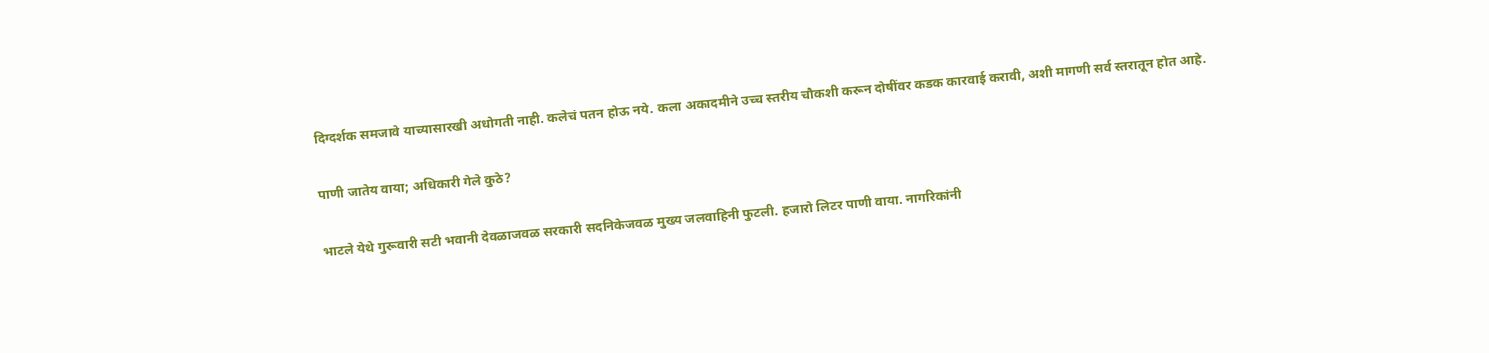दिग्दर्शक समजावे याच्यासारखी अधोगती नाही. कलेचं पतन होऊ नये. कला अकादमीने उच्च स्तरीय चौकशी करून दोषींवर कडक कारवाई करावी, अशी मागणी सर्व स्तरातून होत आहे.

पाणी जातेय वाया; अधिकारी गेले कुठे?

भाटले येथे गुरूवारी सटी भवानी देवळाजवळ सरकारी सदनिकेजवळ मुख्य जलवाहिनी फुटली. हजारो लिटर पाणी वाया. नागरिकांनी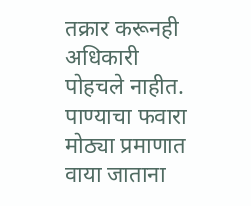तक्रार करूनही अधिकारी पोहचले नाहीत. पाण्याचा फवारा मोठ्या प्रमाणात वाया जाताना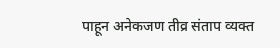पाहून अनेकजण तीव्र संताप व्यक्त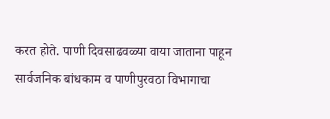करत होते. पाणी दिवसाढवळ्या वाया जाताना पाहून सार्वजनिक बांधकाम व पाणीपुरवठा विभागाचा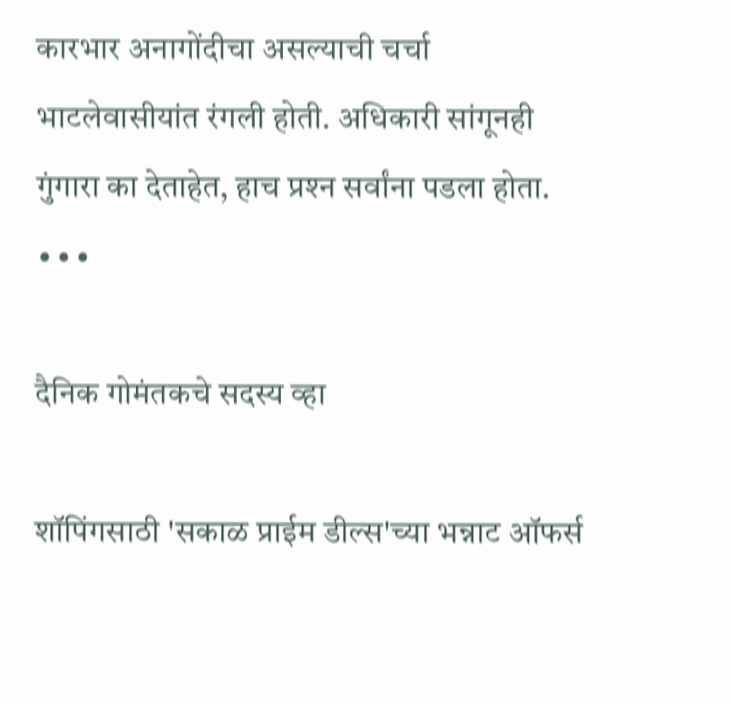कारभार अनागोंदीचा असल्याची चर्चा भाटलेवासीयांत रंगली होती. अधिकारी सांगूनही गुंगारा का देताहेत, हाच प्रश्‍न सर्वांना पडला होता. ∙∙∙

दैनिक गोमंतकचे सदस्य व्हा

शॉपिंगसाठी 'सकाळ प्राईम डील्स'च्या भन्नाट ऑफर्स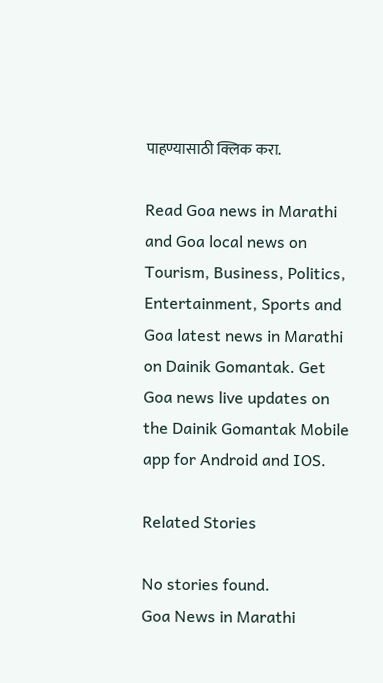पाहण्यासाठी क्लिक करा.

Read Goa news in Marathi and Goa local news on Tourism, Business, Politics, Entertainment, Sports and Goa latest news in Marathi on Dainik Gomantak. Get Goa news live updates on the Dainik Gomantak Mobile app for Android and IOS.

Related Stories

No stories found.
Goa News in Marathi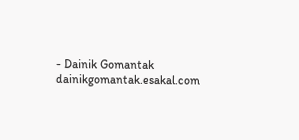- Dainik Gomantak
dainikgomantak.esakal.com